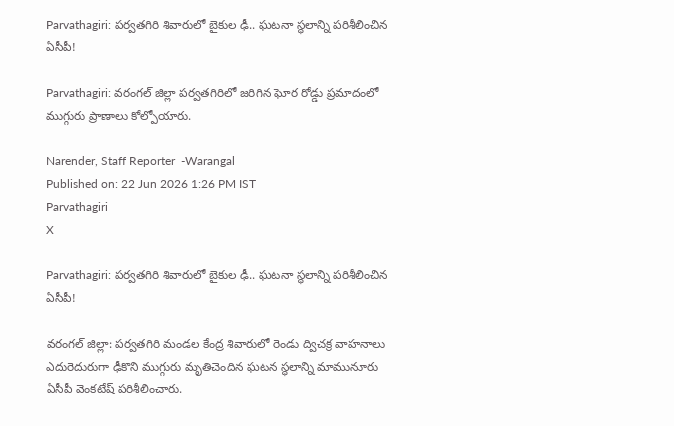Parvathagiri: పర్వతగిరి శివారులో బైకుల ఢీ.. ఘటనా స్థలాన్ని పరిశీలించిన ఏసీపీ!

Parvathagiri: వరంగల్ జిల్లా పర్వతగిరిలో జరిగిన ఘోర రోడ్డు ప్రమాదంలో ముగ్గురు ప్రాణాలు కోల్పోయారు.

Narender, Staff Reporter  -Warangal
Published on: 22 Jun 2026 1:26 PM IST
Parvathagiri
X

Parvathagiri: పర్వతగిరి శివారులో బైకుల ఢీ.. ఘటనా స్థలాన్ని పరిశీలించిన ఏసీపీ!

వరంగల్ జిల్లా: పర్వతగిరి మండల కేంద్ర శివారులో రెండు ద్విచక్ర వాహనాలు ఎదురెదురుగా ఢీకొని ముగ్గురు మృతిచెందిన ఘటన స్థలాన్ని మామునూరు ఏసీపీ వెంకటేష్ పరిశీలించారు.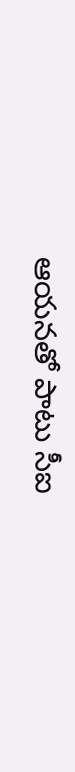ఆయనతో పాటు సీఐ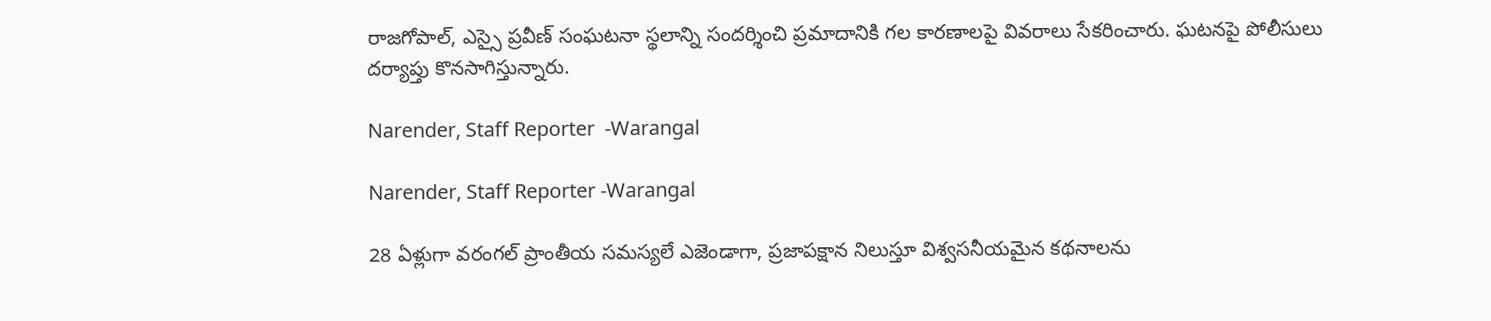రాజగోపాల్, ఎస్సై ప్రవీణ్ సంఘటనా స్థలాన్ని సందర్శించి ప్రమాదానికి గల కారణాలపై వివరాలు సేకరించారు. ఘటనపై పోలీసులు దర్యాప్తు కొనసాగిస్తున్నారు.

Narender, Staff Reporter  -Warangal

Narender, Staff Reporter -Warangal

28 ఏళ్లుగా వరంగల్ ప్రాంతీయ సమస్యలే ఎజెండాగా, ప్రజాపక్షాన నిలుస్తూ విశ్వసనీయమైన కథనాలను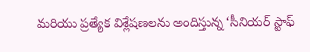మరియు ప్రత్యేక విశ్లేషణలను అందిస్తున్న ‘సీనియర్ స్టాఫ్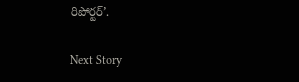రిపోర్టర్’.

Next Story